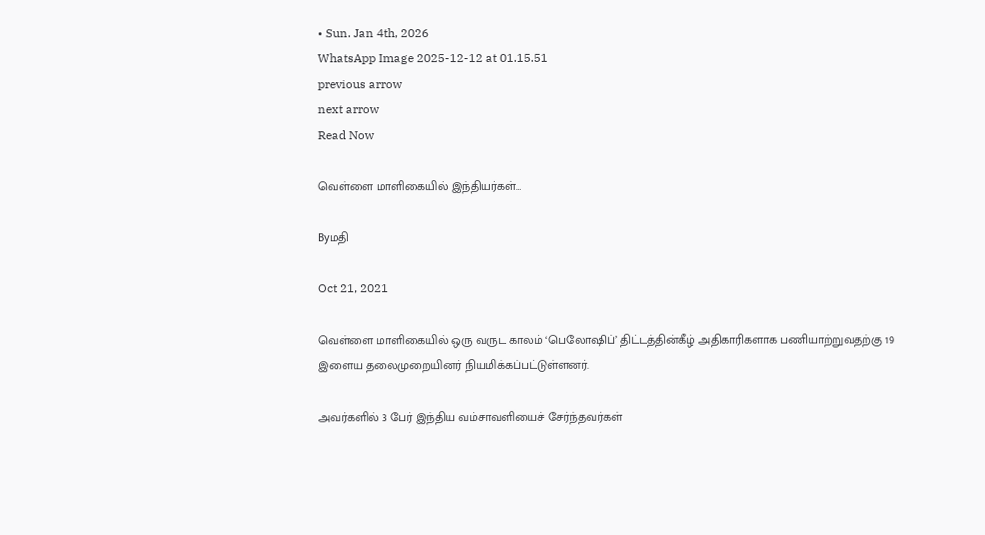• Sun. Jan 4th, 2026
WhatsApp Image 2025-12-12 at 01.15.51
previous arrow
next arrow
Read Now

வெள்ளை மாளிகையில் இந்தியர்கள்…

Byமதி

Oct 21, 2021

வெள்ளை மாளிகையில் ஒரு வருட காலம் ‘பெலோஷிப்’ திட்டத்தின்கீழ் அதிகாரிகளாக பணியாற்றுவதற்கு 19 இளைய தலைமுறையினர் நியமிக்கப்பட்டுள்ளனர்.

அவர்களில் 3 பேர் இந்திய வம்சாவளியைச் சேர்ந்தவர்கள்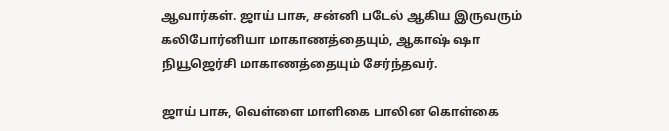ஆவார்கள். ஜாய் பாசு, சன்னி படேல் ஆகிய இருவரும் கலிபோர்னியா மாகாணத்தையும், ஆகாஷ் ஷா நியூஜெர்சி மாகாணத்தையும் சேர்ந்தவர்.

ஜாய் பாசு, வெள்ளை மாளிகை பாலின கொள்கை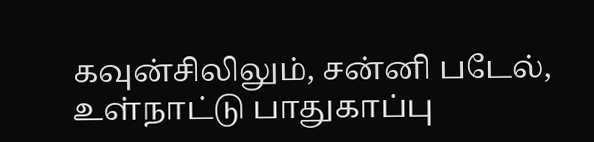கவுன்சிலிலும், சன்னி படேல், உள்நாட்டு பாதுகாப்பு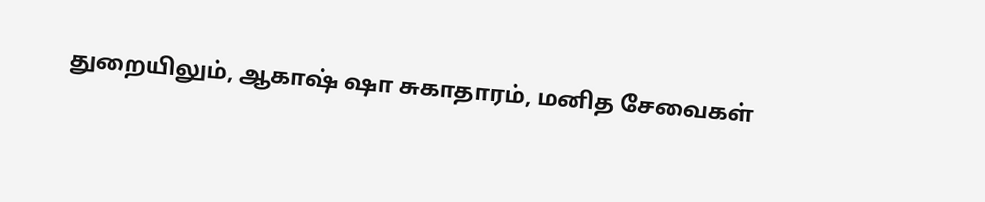துறையிலும், ஆகாஷ் ஷா சுகாதாரம், மனித சேவைகள்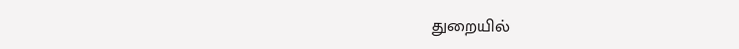துறையில்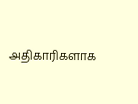அதிகாரிகளாக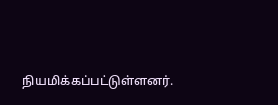நியமிக்கப்பட்டுள்ளனர்.